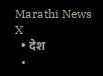Marathi News
X
  • देश
  •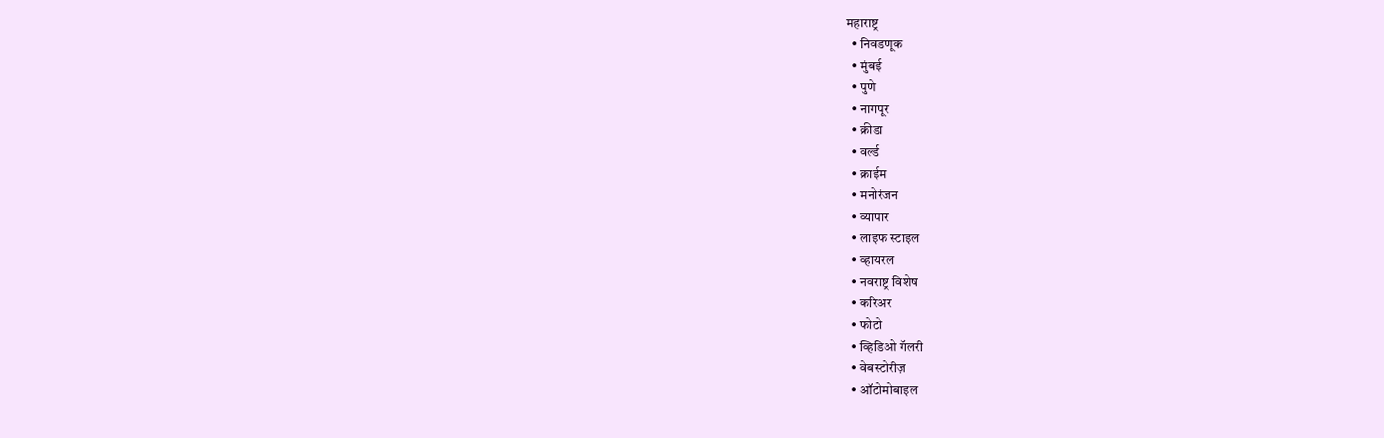महाराष्ट्र
  • निवडणूक
  • मुंबई
  • पुणे
  • नागपूर
  • क्रीडा
  • वर्ल्ड
  • क्राईम
  • मनोरंजन
  • व्यापार
  • लाइफ स्टाइल
  • व्हायरल
  • नवराष्ट्र विशेष
  • करिअर
  • फोटो
  • व्हिडिओ गॅलरी
  • वेबस्टोरीज़
  • ऑटोमोबाइल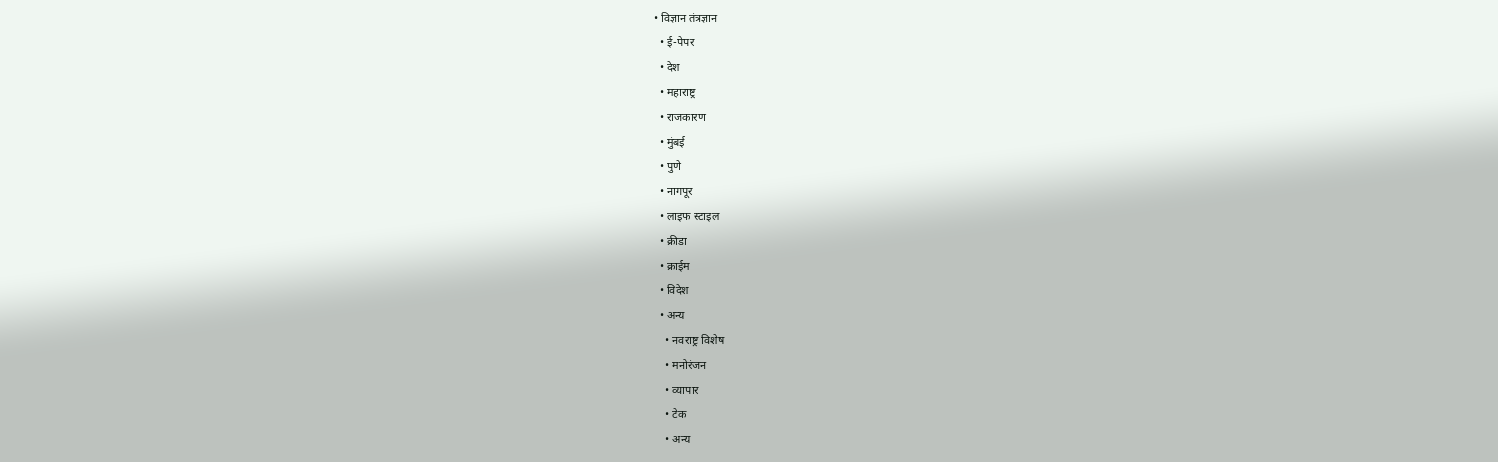• विज्ञान तंत्रज्ञान
  • ई-पेपर
  • देश
  • महाराष्ट्र
  • राजकारण
  • मुंबई
  • पुणे
  • नागपूर
  • लाइफ स्टाइल
  • क्रीडा
  • क्राईम
  • विदेश
  • अन्य
    • नवराष्ट्र विशेष
    • मनोरंजन
    • व्यापार
    • टेक
    • अन्य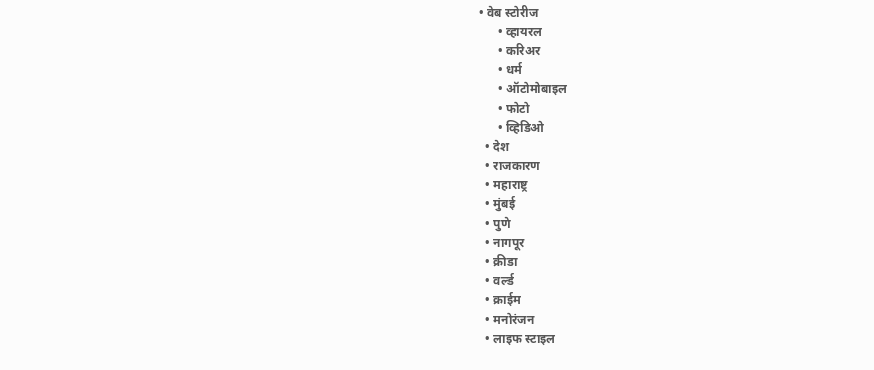• वेब स्टोरीज
      • व्हायरल
      • करिअर
      • धर्म
      • ऑटोमोबाइल
      • फोटो
      • व्हिडिओ
  • देश
  • राजकारण
  • महाराष्ट्र
  • मुंबई
  • पुणे
  • नागपूर
  • क्रीडा
  • वर्ल्ड
  • क्राईम
  • मनोरंजन
  • लाइफ स्टाइल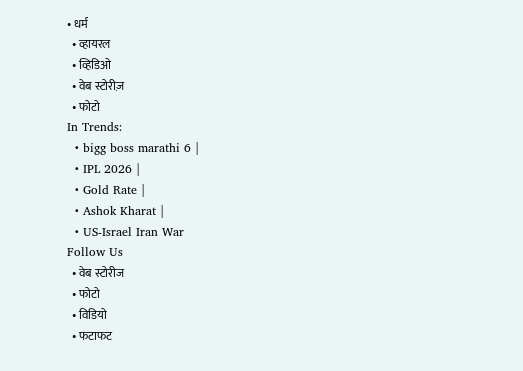• धर्म
  • व्हायरल
  • व्हिडिओ
  • वेब स्टोरीज़
  • फोटो
In Trends:
  • bigg boss marathi 6 |
  • IPL 2026 |
  • Gold Rate |
  • Ashok Kharat |
  • US-Israel Iran War
Follow Us
  • वेब स्टोरीज
  • फोटो
  • विडियो
  • फटाफट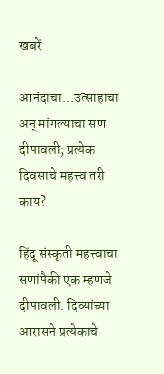खबरें

आनंदाचा…उत्साहाचा अन् मांगल्याचा सण दीपावली; प्रत्येक दिवसाचे महत्त्व तरी काय?

हिंदू संस्कृती महत्त्वाचा सणांपैकी एक म्हणजे दीपावली. दिव्यांच्या आरासने प्रत्येकाचे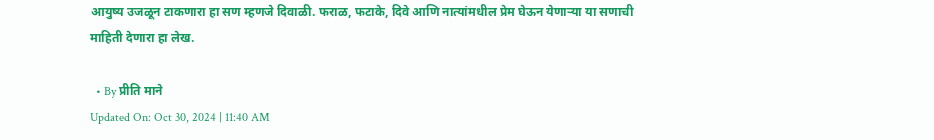आयुष्य उजळून टाकणारा हा सण म्हणजे दिवाळी. फराळ, फटाके, दिवे आणि नात्यांमधील प्रेम घेऊन येणाऱ्या या सणाची माहिती देणारा हा लेख.

  • By प्रीति माने
Updated On: Oct 30, 2024 | 11:40 AM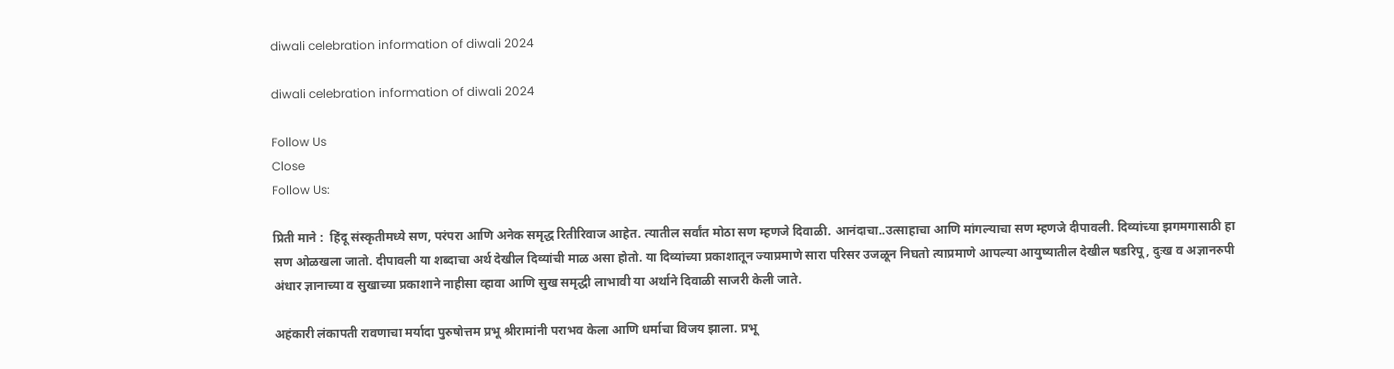diwali celebration information of diwali 2024

diwali celebration information of diwali 2024

Follow Us
Close
Follow Us:

प्रिती माने :  हिंदू संस्कृतीमध्ये सण, परंपरा आणि अनेक समृद्ध रितीरिवाज आहेत. त्यातील सर्वांत मोठा सण म्हणजे दिवाळी. आनंदाचा..उत्साहाचा आणि मांगल्याचा सण म्हणजे दीपावली. दिव्यांच्या झगमगासाठी हा सण ओळखला जातो. दीपावली या शब्दाचा अर्थ देखील दिव्यांची माळ असा होतो. या दिव्यांच्या प्रकाशातून ज्याप्रमाणे सारा परिसर उजळून निघतो त्याप्रमाणे आपल्या आयुष्यातील देखील षडरिपू, दुःख व अज्ञानरुपी अंधार ज्ञानाच्या व सुखाच्या प्रकाशाने नाहीसा व्हावा आणि सुख समृद्धी लाभावी या अर्थाने दिवाळी साजरी केली जाते.

अहंकारी लंकापती रावणाचा मर्यादा पुरुषोत्तम प्रभू श्रीरामांनी पराभव केला आणि धर्माचा विजय झाला. प्रभू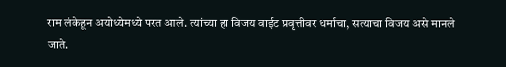राम लंकेहून अयोध्येमध्ये परत आले. त्यांच्या हा विजय वाईट प्रवृत्तीवर धर्माचा, सत्याचा विजय असे मानले जाते.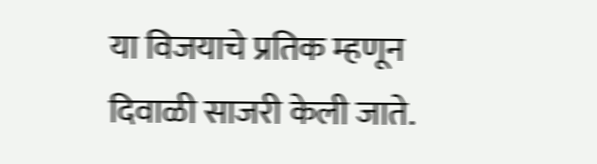या विजयाचे प्रतिक म्हणून दिवाळी साजरी केली जाते.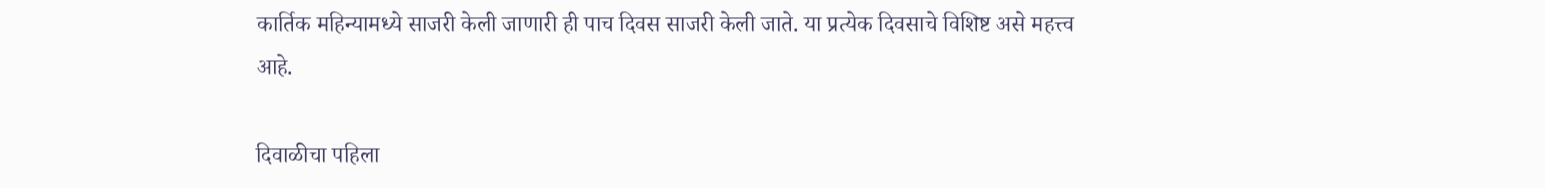कार्तिक महिन्यामध्ये साजरी केली जाणारी ही पाच दिवस साजरी केली जाते. या प्रत्येक दिवसाचे विशिष्ट असे महत्त्व आहे.

दिवाळीचा पहिला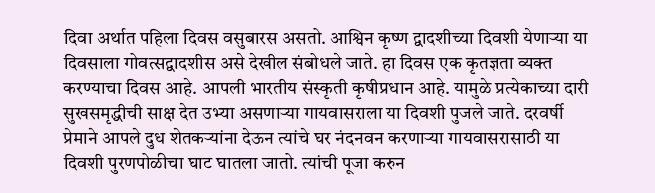दिवा अर्थात पहिला दिवस वसुबारस असतो. आश्विन कृष्ण द्वादशीच्या दिवशी येणाऱ्या या दिवसाला गोवत्सद्वादशीस असे देखील संबोधले जाते. हा दिवस एक कृतज्ञता व्यक्त करण्याचा दिवस आहे. आपली भारतीय संस्कृती कृषीप्रधान आहे. यामुळे प्रत्येकाच्या दारी सुखसमृद्धीची साक्ष देत उभ्या असणाऱ्या गायवासराला या दिवशी पुजले जाते. दरवर्षी प्रेमाने आपले दुध शेतकऱ्यांना देऊन त्यांचे घर नंदनवन करणाऱ्या गायवासरासाठी या दिवशी पुरणपोळीचा घाट घातला जातो. त्यांची पूजा करुन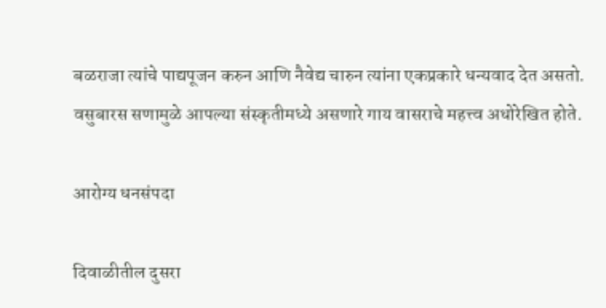बळराजा त्यांचे पाद्यपूजन करुन आणि नैवेद्य चारुन त्यांना एकप्रकारे धन्यवाद देत असतो. वसुबारस सणामुळे आपल्या संस्कृतीमध्ये असणारे गाय वासराचे महत्त्व अधोरेखित होते.

आरोग्य धनसंपदा

दिवाळीतील दुसरा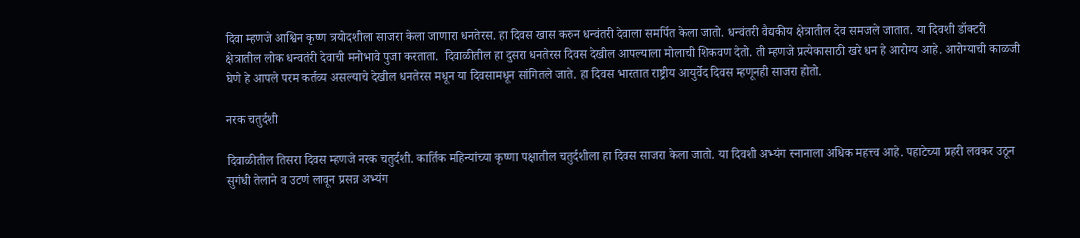दिवा म्हणजे आश्विन कृष्ण त्रयोदशीला साजरा केला जाणारा धनतेरस. हा दिवस खास करुन धन्वंतरी देवाला समर्पित केला जातो. धन्वंतरी वैद्यकीय क्षेत्रातील देव समजले जातात. या दिवशी डॉक्टरी क्षेत्रातील लोक धन्वतंरी देवाची मनोभावे पुजा करताता.  दिवाळीतील हा दुसरा धनतेरस दिवस देखील आपल्याला मोलाची शिकवण देतो. ती म्हणजे प्रत्येकासाठी खरे धन हे आरोग्य आहे. आरोग्याची काळजी घेणे हे आपले परम कर्तव्य असल्याचे देखील धनतेरस मधून या दिवसामधून सांगितले जाते. हा दिवस भारतात राष्ट्रीय आयुर्वेद दिवस म्हणूनही साजरा होतो.

नरक चतुर्दशी

दिवाळीतील तिसरा दिवस म्हणजे नरक चतुर्दशी. कार्तिक महिन्यांच्या कृष्णा पक्षातील चतुर्दशीला हा दिवस साजरा केला जातो. या दिवशी अभ्यंग स्नानाला अधिक महत्त्व आहे. पहाटेच्या प्रहरी लवकर उठून सुगंधी तेलाने व उटणं लावून प्रसन्न अभ्यंग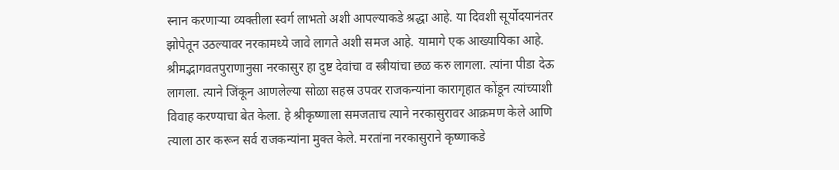स्नान करणाऱ्या व्यक्तीला स्वर्ग लाभतो अशी आपल्याकडे श्रद्धा आहे. या दिवशी सूर्योदयानंतर झोपेतून उठल्यावर नरकामध्ये जावे लागते अशी समज आहे. यामागे एक आख्यायिका आहे. श्रीमद्भागवतपुराणानुसा नरकासुर हा दुष्ट देवांचा व स्त्रीयांचा छळ करु लागला. त्यांना पीडा देऊ लागला. त्याने जिंकून आणलेल्या सोळा सहस्र उपवर राजकन्यांना कारागृहात कोंडून त्यांच्याशी विवाह करण्याचा बेत केला. हे श्रीकृष्णाला समजताच त्याने नरकासुरावर आक्रमण केले आणि त्याला ठार करून सर्व राजकन्यांना मुक्त केले. मरतांना नरकासुराने कृष्णाकडे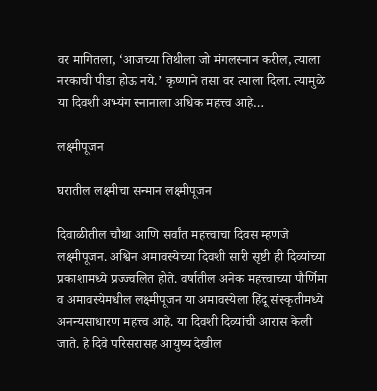वर मागितला, ‘आजच्या तिथीला जो मंगलस्नान करील, त्याला नरकाची पीडा होऊ नये.’ कृष्णाने तसा वर त्याला दिला. त्यामुळे या दिवशी अभ्यंग स्नानाला अधिक महत्त्व आहे…

लक्ष्मीपूजन

घरातील लक्ष्मीचा सन्मान लक्ष्मीपूजन

दिवाळीतील चौथा आणि सर्वांत महत्त्वाचा दिवस म्हणजे लक्ष्मीपूजन. अश्विन अमावस्येच्या दिवशी सारी सृष्टी ही दिव्यांच्या प्रकाशामध्ये प्रज्ज्वलित होते. वर्षातील अनेक महत्त्वाच्या पौर्णिमा व अमावस्येमधील लक्ष्मीपूजन या अमावस्येला हिंदू संस्कृतीमध्ये अनन्यसाधारण महत्त्व आहे. या दिवशी दिव्यांची आरास केली जाते. हे दिवे परिसरासह आयुष्य देखील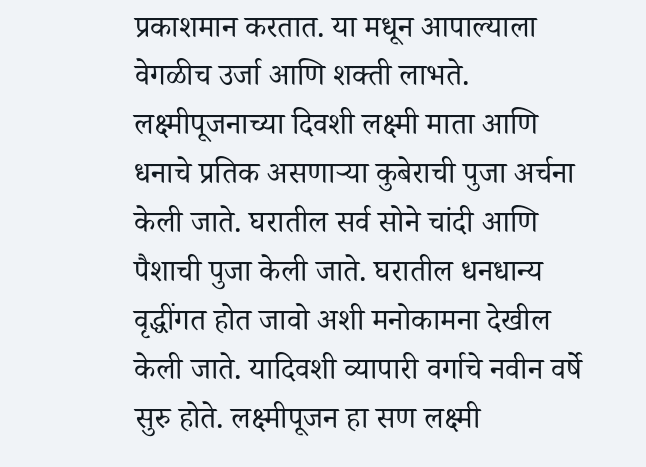प्रकाशमान करतात. या मधून आपाल्याला वेगळीच उर्जा आणि शक्ती लाभते. लक्ष्मीपूजनाच्या दिवशी लक्ष्मी माता आणि धनाचे प्रतिक असणाऱ्या कुबेराची पुजा अर्चना केली जाते. घरातील सर्व सोने चांदी आणि पैशाची पुजा केली जाते. घरातील धनधान्य वृद्धींगत होत जावो अशी मनोकामना देखील केली जाते. यादिवशी व्यापारी वर्गाचे नवीन वर्षे सुरु होते. लक्ष्मीपूजन हा सण लक्ष्मी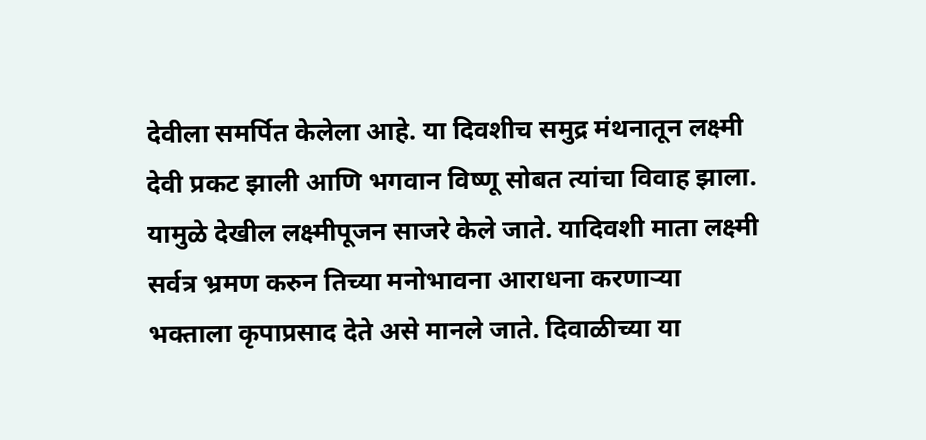देवीला समर्पित केलेला आहे. या दिवशीच समुद्र मंथनातून लक्ष्मी देवी प्रकट झाली आणि भगवान विष्णू सोबत त्यांचा विवाह झाला. यामुळे देखील लक्ष्मीपूजन साजरे केले जाते. यादिवशी माता लक्ष्मी सर्वत्र भ्रमण करुन तिच्या मनोभावना आराधना करणाऱ्या भक्ताला कृपाप्रसाद देते असे मानले जाते. दिवाळीच्या या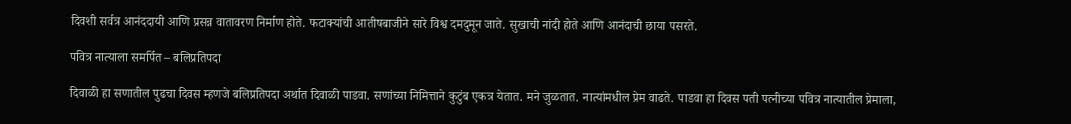दिवशी सर्वत्र आनंददायी आणि प्रसन्न वातावरण निर्माण होते. फटाक्यांची आतीषबाजीने सारे विश्व दमदुमून जाते. सुखाची नांदी होते आणि आनंदाची छाया पसरते.

पवित्र नात्याला समर्पित – बलिप्रतिपदा

दिवाळी हा सणातील पुढचा दिवस म्हणजे बलिप्रतिपदा अर्थात दिवाळी पाडवा. सणांच्या निमित्ताने कुटुंब एकत्र येतात. मने जुळतात. नात्यांमधील प्रेम वाढते. पाडवा हा दिवस पती पत्नीच्या पवित्र नात्यातील प्रेमाला,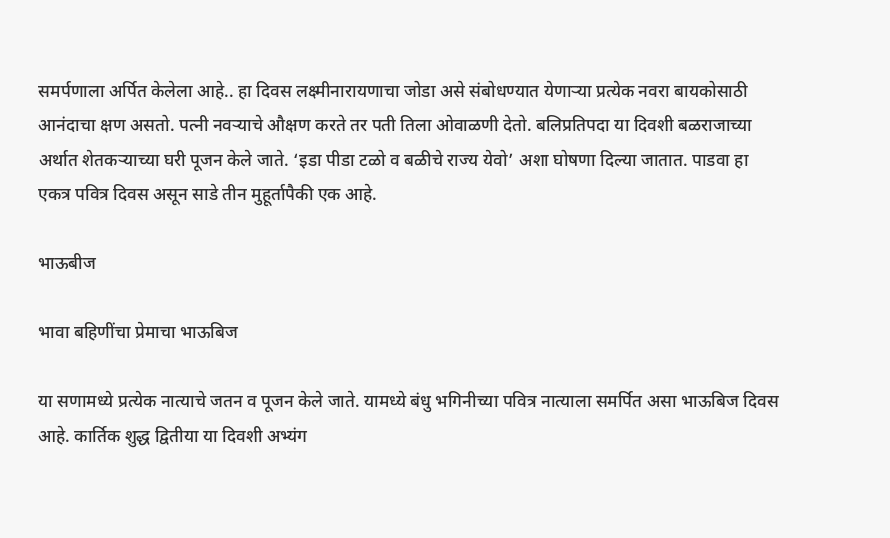समर्पणाला अर्पित केलेला आहे.. हा दिवस लक्ष्मीनारायणाचा जोडा असे संबोधण्यात येणाऱ्या प्रत्येक नवरा बायकोसाठी आनंदाचा क्षण असतो. पत्नी नवऱ्याचे औक्षण करते तर पती तिला ओवाळणी देतो. बलिप्रतिपदा या दिवशी बळराजाच्या अर्थात शेतकऱ्याच्या घरी पूजन केले जाते. ‘इडा पीडा टळो व बळीचे राज्य येवो’ अशा घोषणा दिल्या जातात. पाडवा हा एकत्र पवित्र दिवस असून साडे तीन मुहूर्तापैकी एक आहे.

भाऊबीज

भावा बहिणींचा प्रेमाचा भाऊबिज

या सणामध्ये प्रत्येक नात्याचे जतन व पूजन केले जाते. यामध्ये बंधु भगिनीच्या पवित्र नात्याला समर्पित असा भाऊबिज दिवस आहे. कार्तिक शुद्ध द्वितीया या दिवशी अभ्यंग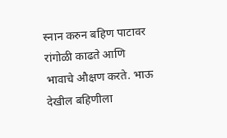स्नान करुन बहिण पाटावर रांगोळी काढते आणि भावाचे औक्षण करते. भाऊ देखील बहिणीला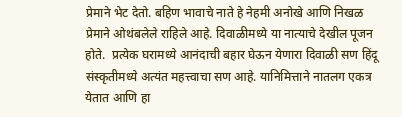प्रेमाने भेट देतो. बहिण भावाचे नाते हे नेहमी अनोखे आणि निखळ प्रेमाने ओथंबलेले राहिले आहे. दिवाळीमध्ये या नात्याचे देखील पूजन होते.  प्रत्येक घरामध्ये आनंदाची बहार घेऊन येणारा दिवाळी सण हिंदू संस्कृतीमध्ये अत्यंत महत्त्वाचा सण आहे. यानिमित्ताने नातलग एकत्र येतात आणि हा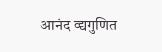आनंद व्द्यगुणित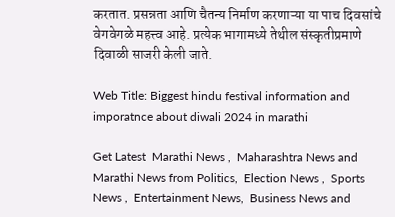करतात. प्रसन्नता आणि चैतन्य निर्माण करणाऱ्या या पाच दिवसांचे वेगवेगळे महत्त्व आहे. प्रत्येक भागामध्ये तेथील संस्कृतीप्रमाणे दिवाळी साजरी केली जाते.

Web Title: Biggest hindu festival information and imporatnce about diwali 2024 in marathi

Get Latest  Marathi News ,  Maharashtra News and  Marathi News from Politics,  Election News ,  Sports News ,  Entertainment News,  Business News and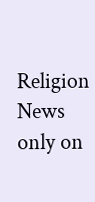Religion News  only on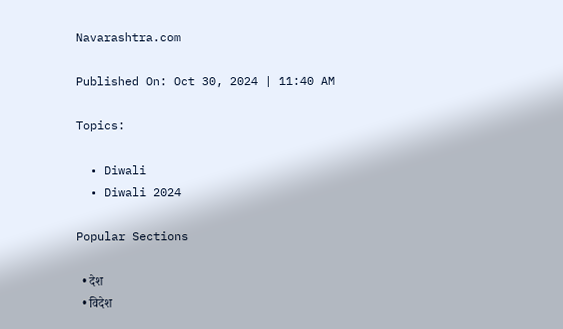Navarashtra.com

Published On: Oct 30, 2024 | 11:40 AM

Topics:

  • Diwali
  • Diwali 2024

Popular Sections

  • देश
  • विदेश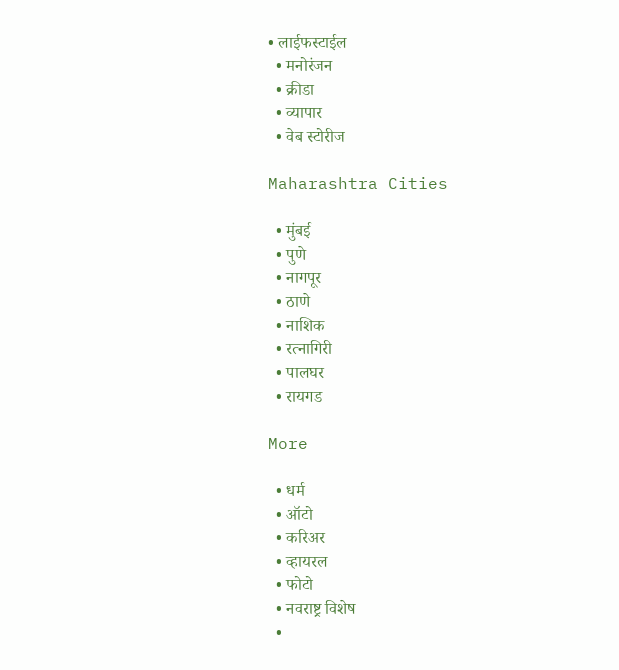• लाईफस्टाईल
  • मनोरंजन
  • क्रीडा
  • व्यापार
  • वेब स्टोरीज

Maharashtra Cities

  • मुंबई
  • पुणे
  • नागपूर
  • ठाणे
  • नाशिक
  • रत्नागिरी
  • पालघर
  • रायगड

More

  • धर्म
  • ऑटो
  • करिअर
  • व्हायरल
  • फोटो
  • नवराष्ट्र विशेष
  •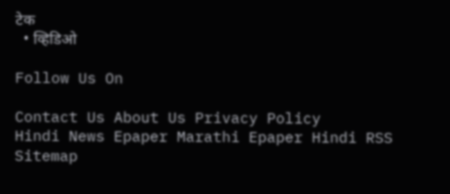टेक
  • व्हिडिओ

Follow Us On

Contact Us About Us Privacy Policy
Hindi News Epaper Marathi Epaper Hindi RSS Sitemap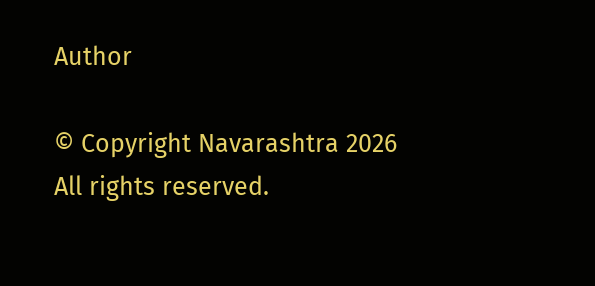Author

© Copyright Navarashtra 2026 All rights reserved.